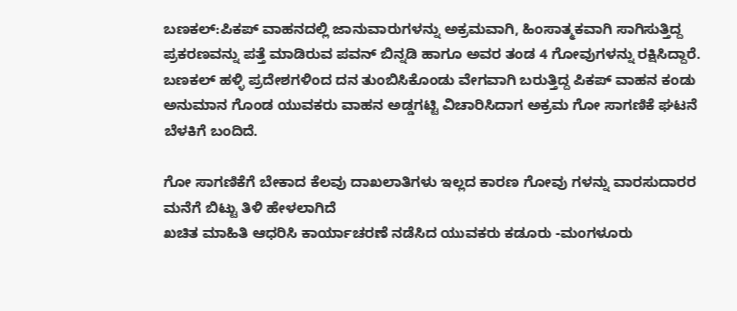ಬಣಕಲ್:ಪಿಕಪ್ ವಾಹನದಲ್ಲಿ ಜಾನುವಾರುಗಳನ್ನು ಅಕ್ರಮವಾಗಿ, ಹಿಂಸಾತ್ಮಕವಾಗಿ ಸಾಗಿಸುತ್ತಿದ್ದ ಪ್ರಕರಣವನ್ನು ಪತ್ತೆ ಮಾಡಿರುವ ಪವನ್ ಬಿನ್ನಡಿ ಹಾಗೂ ಅವರ ತಂಡ 4 ಗೋವುಗಳನ್ನು ರಕ್ಷಿಸಿದ್ದಾರೆ.
ಬಣಕಲ್ ಹಳ್ಳಿ ಪ್ರದೇಶಗಳಿಂದ ದನ ತುಂಬಿಸಿಕೊಂಡು ವೇಗವಾಗಿ ಬರುತ್ತಿದ್ದ ಪಿಕಪ್ ವಾಹನ ಕಂಡು ಅನುಮಾನ ಗೊಂಡ ಯುವಕರು ವಾಹನ ಅಡ್ಡಗಟ್ಟಿ ವಿಚಾರಿಸಿದಾಗ ಅಕ್ರಮ ಗೋ ಸಾಗಣಿಕೆ ಘಟನೆ ಬೆಳಕಿಗೆ ಬಂದಿದೆ.

ಗೋ ಸಾಗಣಿಕೆಗೆ ಬೇಕಾದ ಕೆಲವು ದಾಖಲಾತಿಗಳು ಇಲ್ಲದ ಕಾರಣ ಗೋವು ಗಳನ್ನು ವಾರಸುದಾರರ ಮನೆಗೆ ಬಿಟ್ಟು ತಿಳಿ ಹೇಳಲಾಗಿದೆ
ಖಚಿತ ಮಾಹಿತಿ ಆಧರಿಸಿ ಕಾರ್ಯಾಚರಣೆ ನಡೆಸಿದ ಯುವಕರು ಕಡೂರು -ಮಂಗಳೂರು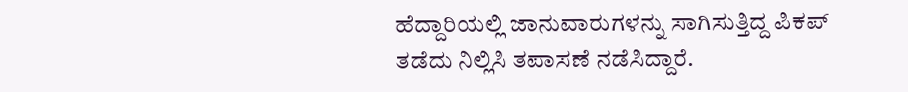ಹೆದ್ದಾರಿಯಲ್ಲಿ ಜಾನುವಾರುಗಳನ್ನು ಸಾಗಿಸುತ್ತಿದ್ದ ಪಿಕಪ್ ತಡೆದು ನಿಲ್ಲಿಸಿ ತಪಾಸಣೆ ನಡೆಸಿದ್ದಾರೆ.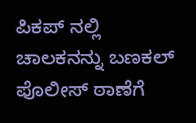ಪಿಕಪ್ ನಲ್ಲಿ ಚಾಲಕನನ್ನು ಬಣಕಲ್ ಪೊಲೀಸ್ ಠಾಣೆಗೆ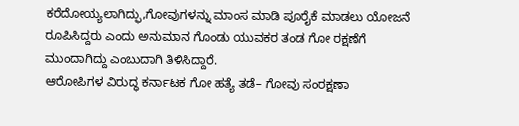ಕರೆದೋಯ್ಯಲಾಗಿದ್ಫು,ಗೋವುಗಳನ್ನು ಮಾಂಸ ಮಾಡಿ ಪೂರೈಕೆ ಮಾಡಲು ಯೋಜನೆ ರೂಪಿಸಿದ್ದರು ಎಂದು ಅನುಮಾನ ಗೊಂಡು ಯುವಕರ ತಂಡ ಗೋ ರಕ್ಷಣೆಗೆ ಮುಂದಾಗಿದ್ದು ಎಂಬುದಾಗಿ ತಿಳಿಸಿದ್ದಾರೆ.
ಆರೋಪಿಗಳ ವಿರುದ್ಧ ಕರ್ನಾಟಕ ಗೋ ಹತ್ಯೆ ತಡೆ– ಗೋವು ಸಂರಕ್ಷಣಾ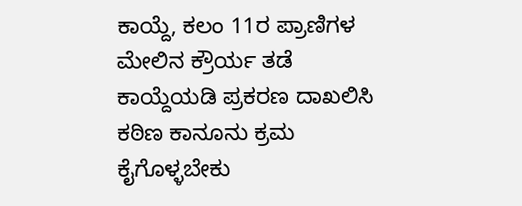ಕಾಯ್ದೆ, ಕಲಂ 11ರ ಪ್ರಾಣಿಗಳ ಮೇಲಿನ ಕ್ರೌರ್ಯ ತಡೆ ಕಾಯ್ದೆಯಡಿ ಪ್ರಕರಣ ದಾಖಲಿಸಿ ಕಠಿಣ ಕಾನೂನು ಕ್ರಮ ಕೈಗೊಳ್ಳಬೇಕು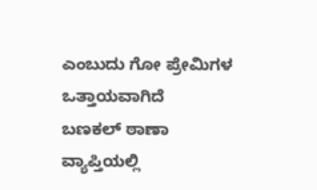ಎಂಬುದು ಗೋ ಪ್ರೇಮಿಗಳ ಒತ್ತಾಯವಾಗಿದೆ
ಬಣಕಲ್ ಠಾಣಾ ವ್ಯಾಪ್ತಿಯಲ್ಲಿ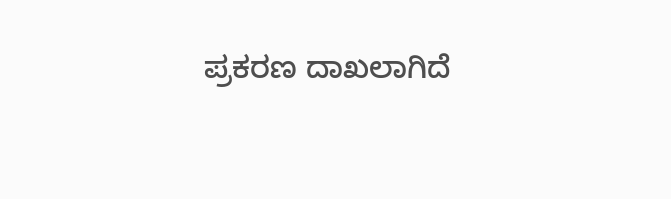ಪ್ರಕರಣ ದಾಖಲಾಗಿದೆ